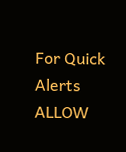For Quick Alerts
ALLOW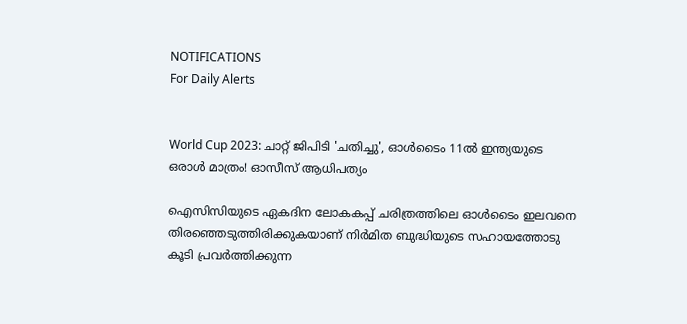NOTIFICATIONS
For Daily Alerts


World Cup 2023: ചാറ്റ് ജിപിടി 'ചതിച്ചു', ഓള്‍ടൈം 11ല്‍ ഇന്ത്യയുടെ ഒരാള്‍ മാത്രം! ഓസീസ് ആധിപത്യം

ഐസിസിയുടെ ഏകദിന ലോകകപ്പ് ചരിത്രത്തിലെ ഓള്‍ടൈം ഇലവനെ തിരഞ്ഞെടുത്തിരിക്കുകയാണ് നിര്‍മിത ബുദ്ധിയുടെ സഹായത്തോടു കൂടി പ്രവര്‍ത്തിക്കുന്ന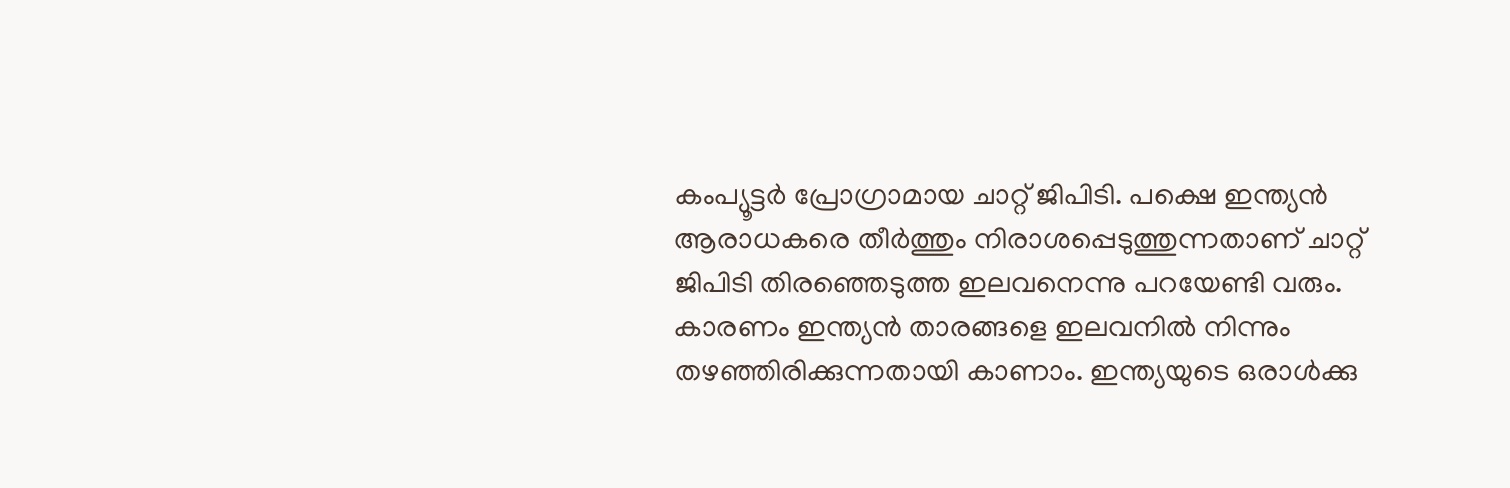കംപ്യൂട്ടര്‍ പ്രോഗ്രാമായ ചാറ്റ് ജിപിടി. പക്ഷെ ഇന്ത്യന്‍ ആരാധകരെ തീര്‍ത്തും നിരാശപ്പെടുത്തുന്നതാണ് ചാറ്റ് ജിപിടി തിരഞ്ഞെടുത്ത ഇലവനെന്നു പറയേണ്ടി വരും. കാരണം ഇന്ത്യന്‍ താരങ്ങളെ ഇലവനില്‍ നിന്നും തഴഞ്ഞിരിക്കുന്നതായി കാണാം. ഇന്ത്യയുടെ ഒരാള്‍ക്കു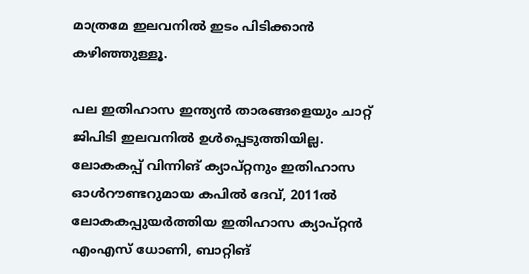മാത്രമേ ഇലവനില്‍ ഇടം പിടിക്കാന്‍ കഴിഞ്ഞുള്ളൂ.

പല ഇതിഹാസ ഇന്ത്യന്‍ താരങ്ങളെയും ചാറ്റ് ജിപിടി ഇലവനില്‍ ഉള്‍പ്പെടുത്തിയില്ല. ലോകകപ്പ് വിന്നിങ് ക്യാപ്റ്റനും ഇതിഹാസ ഓള്‍റൗണ്ടറുമായ കപില്‍ ദേവ്, 2011ല്‍ ലോകകപ്പുയര്‍ത്തിയ ഇതിഹാസ ക്യാപ്റ്റന്‍ എംഎസ് ധോണി, ബാറ്റിങ്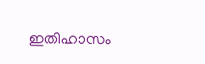ഇതിഹാസം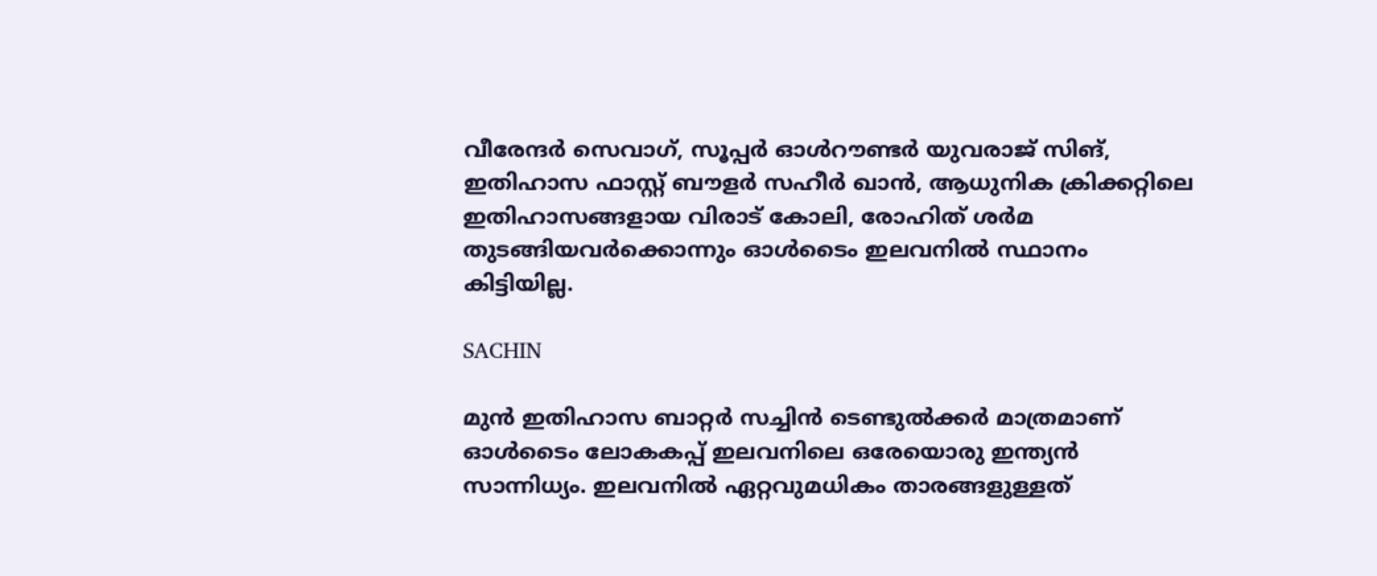വീരേന്ദര്‍ സെവാഗ്, സൂപ്പര്‍ ഓള്‍റൗണ്ടര്‍ യുവരാജ് സിങ്, ഇതിഹാസ ഫാസ്റ്റ് ബൗളര്‍ സഹീര്‍ ഖാന്‍, ആധുനിക ക്രിക്കറ്റിലെ ഇതിഹാസങ്ങളായ വിരാട് കോലി, രോഹിത് ശര്‍മ തുടങ്ങിയവര്‍ക്കൊന്നും ഓള്‍ടൈം ഇലവനില്‍ സ്ഥാനം കിട്ടിയില്ല.

SACHIN

മുന്‍ ഇതിഹാസ ബാറ്റര്‍ സച്ചിന്‍ ടെണ്ടുല്‍ക്കര്‍ മാത്രമാണ് ഓള്‍ടൈം ലോകകപ്പ് ഇലവനിലെ ഒരേയൊരു ഇന്ത്യന്‍ സാന്നിധ്യം. ഇലവനില്‍ ഏറ്റവുമധികം താരങ്ങളുള്ളത്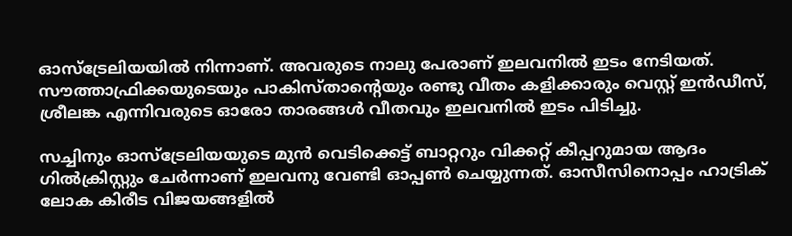ഓസ്‌ട്രേലിയയില്‍ നിന്നാണ്. അവരുടെ നാലു പേരാണ് ഇലവനില്‍ ഇടം നേടിയത്. സൗത്താഫ്രിക്കയുടെയും പാകിസ്താന്റെയും രണ്ടു വീതം കളിക്കാരും വെസ്റ്റ് ഇന്‍ഡീസ്, ശ്രീലങ്ക എന്നിവരുടെ ഓരോ താരങ്ങള്‍ വീതവും ഇലവനില്‍ ഇടം പിടിച്ചു.

സച്ചിനും ഓസ്‌ട്രേലിയയുടെ മുന്‍ വെടിക്കെട്ട് ബാറ്ററും വിക്കറ്റ് കീപ്പറുമായ ആദം ഗില്‍ക്രിസ്റ്റും ചേര്‍ന്നാണ് ഇലവനു വേണ്ടി ഓപ്പണ്‍ ചെയ്യുന്നത്. ഓസീസിനൊപ്പം ഹാട്രിക് ലോക കിരീട വിജയങ്ങളില്‍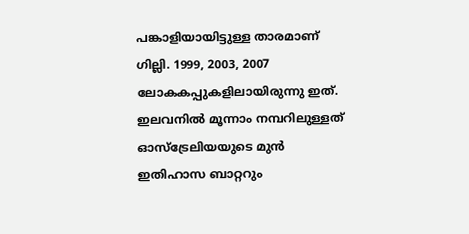പങ്കാളിയായിട്ടുള്ള താരമാണ് ഗില്ലി. 1999, 2003, 2007 ലോകകപ്പുകളിലായിരുന്നു ഇത്. ഇലവനില്‍ മൂന്നാം നമ്പറിലുള്ളത്‌ ഓസ്ട്രേലിയയുടെ മുന്‍ ഇതിഹാസ ബാറ്ററും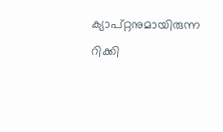ക്യാപ്റ്റനുമായിരുന്ന റിക്കി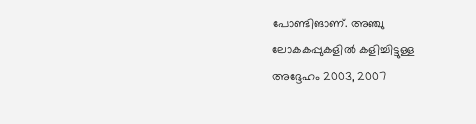പോണ്ടിങാണ്. അഞ്ചു ലോകകപ്പുകളില്‍ കളിച്ചിട്ടുള്ള അദ്ദേഹം 2003, 2007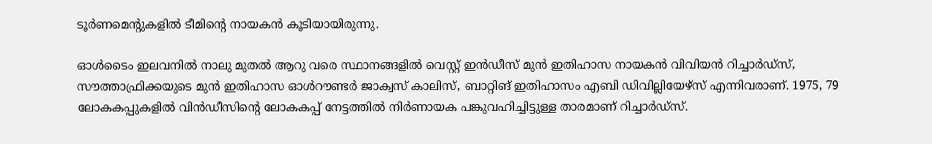ടൂര്‍ണമെന്റുകളില്‍ ടീമിന്റെ നായകന്‍ കൂടിയായിരുന്നു.

ഓള്‍ടൈം ഇലവനില്‍ നാലു മുതല്‍ ആറു വരെ സ്ഥാനങ്ങളില്‍ വെസ്റ്റ് ഇന്‍ഡീസ് മുന്‍ ഇതിഹാസ നായകന്‍ വിവിയന്‍ റിച്ചാര്‍ഡ്‌സ്, സൗത്താഫ്രിക്കയുടെ മുന്‍ ഇതിഹാസ ഓള്‍റൗണ്ടര്‍ ജാക്വസ് കാലിസ്, ബാറ്റിങ് ഇതിഹാസം എബി ഡിവില്ലിയേഴ്‌സ് എന്നിവരാണ്. 1975, 79 ലോകകപ്പുകളില്‍ വിന്‍ഡീസിന്റെ ലോകകപ്പ് നേട്ടത്തില്‍ നിര്‍ണായക പങ്കുവഹിച്ചിട്ടുള്ള താരമാണ് റിച്ചാര്‍ഡ്‌സ്.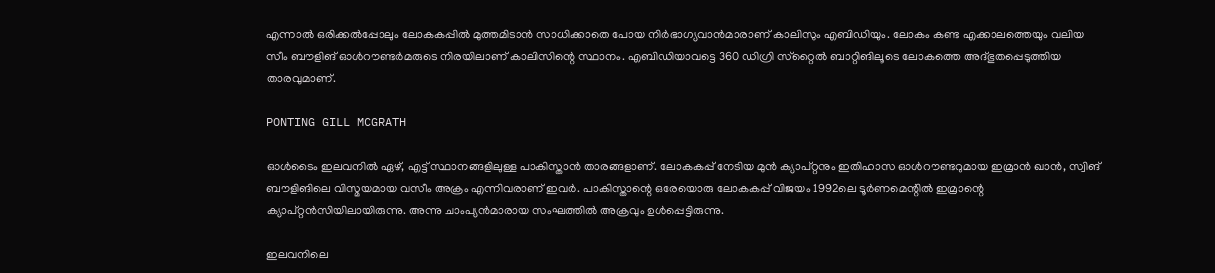എന്നാല്‍ ഒരിക്കല്‍പ്പോലും ലോകകപ്പില്‍ മുത്തമിടാന്‍ സാധിക്കാതെ പോയ നിര്‍ഭാഗ്യവാന്‍മാരാണ് കാലിസും എബിഡിയും. ലോകം കണ്ട എക്കാലത്തെയും വലിയ സീം ബൗളിങ് ഓള്‍റൗണ്ടര്‍മരുടെ നിരയിലാണ് കാലിസിന്റെ സ്ഥാനം. എബിഡിയാവട്ടെ 360 ഡിഗ്രി സ്‌റ്റൈല്‍ ബാറ്റിങിലൂടെ ലോകത്തെ അദ്ഭുതപ്പെടുത്തിയ താരവുമാണ്.

PONTING GILL MCGRATH

ഓള്‍ടൈം ഇലവനില്‍ ഏഴ്, എട്ട് സ്ഥാനങ്ങളിലുള്ള പാകിസ്താന്‍ താരങ്ങളാണ്. ലോകകപ്പ് നേടിയ മുന്‍ ക്യാപ്റ്റനും ഇതിഹാസ ഓള്‍റൗണ്ടറുമായ ഇമ്രാന്‍ ഖാന്‍, സ്വിങ് ബൗളിങിലെ വിസ്മയമായ വസീം അക്രം എന്നിവരാണ് ഇവര്‍. പാകിസ്താന്റെ ഒരേയൊരു ലോകകപ്പ് വിജയം 1992ലെ ടൂര്‍ണമെന്റില്‍ ഇമ്രാന്റെ ക്യാപ്റ്റന്‍സിയിലായിരുന്നു. അന്നു ചാംപ്യന്‍മാരായ സംഘത്തില്‍ അക്രവും ഉള്‍പ്പെട്ടിരുന്നു.

ഇലവനിലെ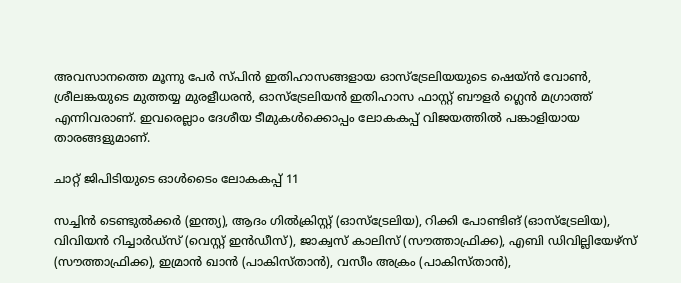അവസാനത്തെ മൂന്നു പേര്‍ സ്പിന്‍ ഇതിഹാസങ്ങളായ ഓസ്‌ട്രേലിയയുടെ ഷെയ്ന്‍ വോണ്‍, ശ്രീലങ്കയുടെ മുത്തയ്യ മുരളീധരന്‍, ഓസ്‌ട്രേലിയന്‍ ഇതിഹാസ ഫാസ്റ്റ് ബൗളര്‍ ഗ്ലെന്‍ മഗ്രാത്ത് എന്നിവരാണ്. ഇവരെല്ലാം ദേശീയ ടീമുകള്‍ക്കൊപ്പം ലോകകപ്പ് വിജയത്തില്‍ പങ്കാളിയായ താരങ്ങളുമാണ്.

ചാറ്റ് ജിപിടിയുടെ ഓള്‍ടൈം ലോകകപ്പ് 11

സച്ചിന്‍ ടെണ്ടുല്‍ക്കര്‍ (ഇന്ത്യ), ആദം ഗില്‍ക്രിസ്റ്റ് (ഓസ്‌ട്രേലിയ), റിക്കി പോണ്ടിങ് (ഓസ്‌ട്രേലിയ), വിവിയന്‍ റിച്ചാര്‍ഡ്‌സ് (വെസ്റ്റ് ഇന്‍ഡീസ്), ജാക്വസ് കാലിസ് (സൗത്താഫ്രിക്ക), എബി ഡിവില്ലിയേഴ്‌സ് (സൗത്താഫ്രിക്ക), ഇമ്രാന്‍ ഖാന്‍ (പാകിസ്താന്‍), വസീം അക്രം (പാകിസ്താന്‍),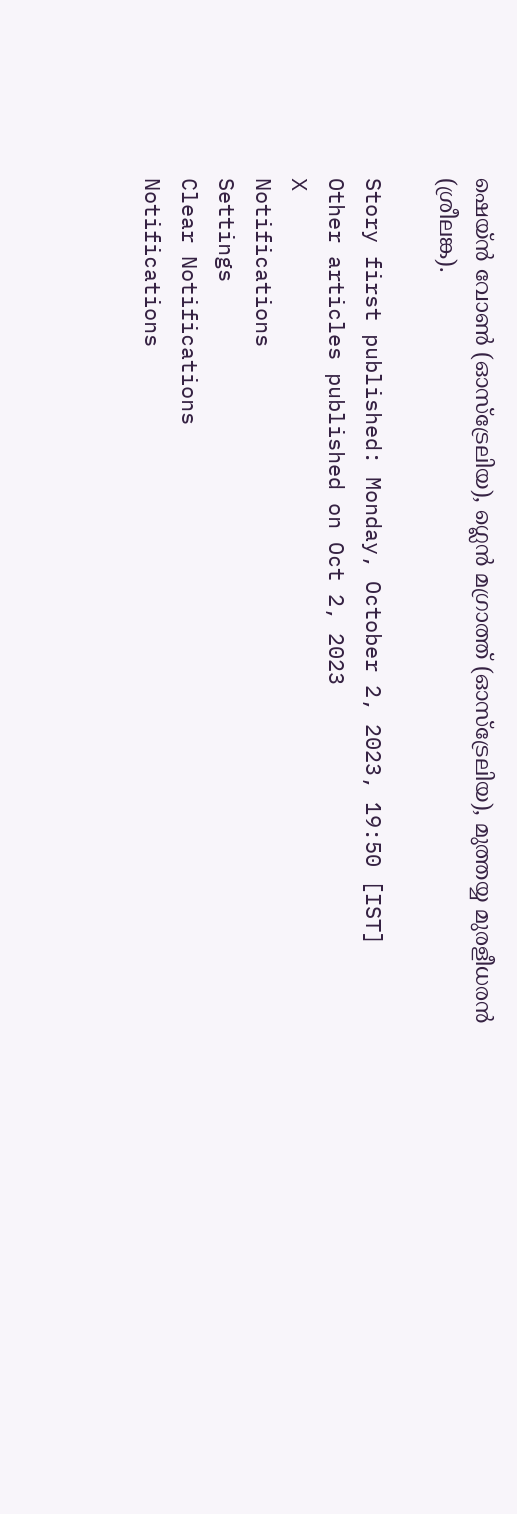ഷെയ്ന്‍ വോണ്‍ (ഓസ്‌ട്രേലിയ), ഗ്ലെന്‍ മഗ്രാത്ത് (ഓസ്‌ട്രേലിയ), മുത്തയ്യ മുരളീധരന്‍ (ശ്രീലങ്ക).

Story first published: Monday, October 2, 2023, 19:50 [IST]
Other articles published on Oct 2, 2023
X
Notifications
Settings
Clear Notifications
Notifications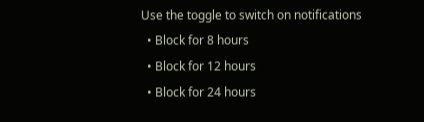Use the toggle to switch on notifications
  • Block for 8 hours
  • Block for 12 hours
  • Block for 24 hours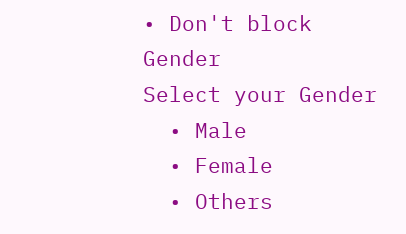• Don't block
Gender
Select your Gender
  • Male
  • Female
  • Others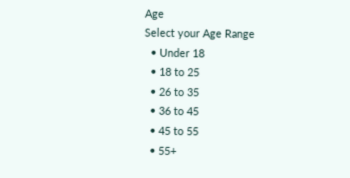Age
Select your Age Range
  • Under 18
  • 18 to 25
  • 26 to 35
  • 36 to 45
  • 45 to 55
  • 55+